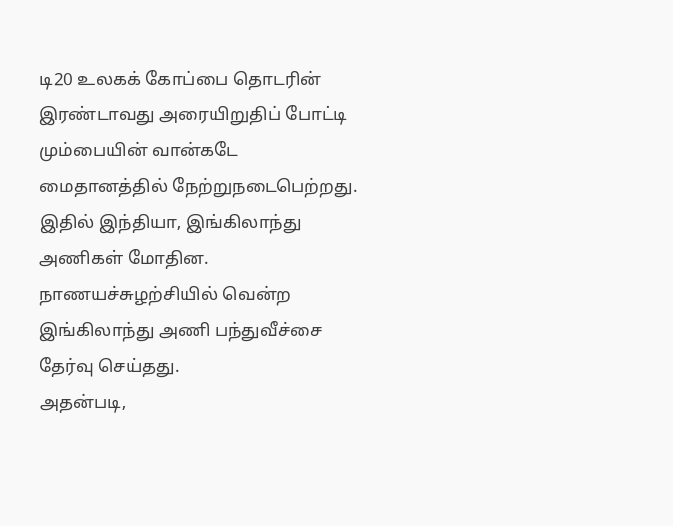டி20 உலகக் கோப்பை தொடரின் இரண்டாவது அரையிறுதிப் போட்டி மும்பையின் வான்கடே மைதானத்தில் நேற்றுநடைபெற்றது. இதில் இந்தியா, இங்கிலாந்து அணிகள் மோதின.
நாணயச்சுழற்சியில் வென்ற இங்கிலாந்து அணி பந்துவீச்சை தேர்வு செய்தது.
அதன்படி,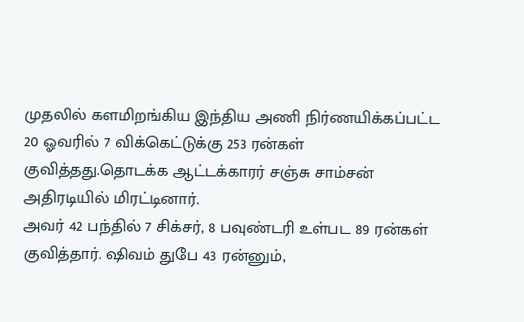முதலில் களமிறங்கிய இந்திய அணி நிர்ணயிக்கப்பட்ட 20 ஓவரில் 7 விக்கெட்டுக்கு 253 ரன்கள் குவித்தது.தொடக்க ஆட்டக்காரர் சஞ்சு சாம்சன்
அதிரடியில் மிரட்டினார்.
அவர் 42 பந்தில் 7 சிக்சர், 8 பவுண்டரி உள்பட 89 ரன்கள் குவித்தார். ஷிவம் துபே 43 ரன்னும்,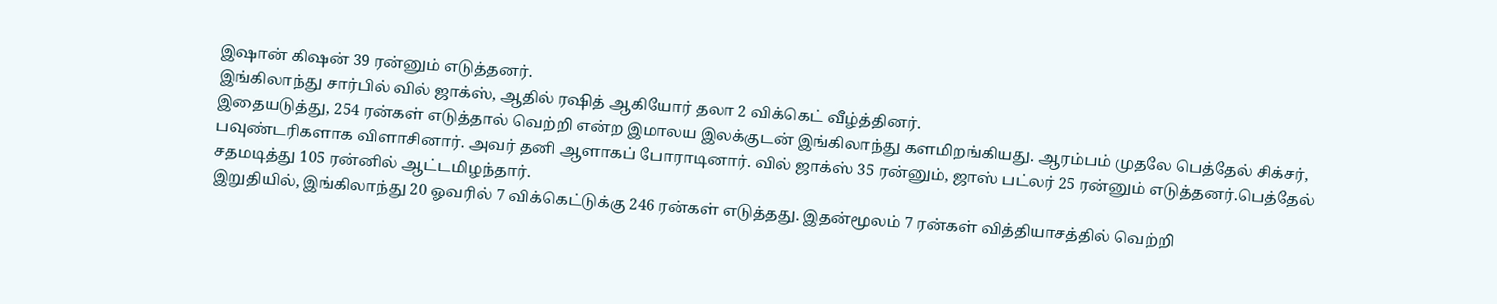இஷான் கிஷன் 39 ரன்னும் எடுத்தனர்.
இங்கிலாந்து சார்பில் வில் ஜாக்ஸ், ஆதில் ரஷித் ஆகியோர் தலா 2 விக்கெட் வீழ்த்தினர்.
இதையடுத்து, 254 ரன்கள் எடுத்தால் வெற்றி என்ற இமாலய இலக்குடன் இங்கிலாந்து களமிறங்கியது. ஆரம்பம் முதலே பெத்தேல் சிக்சர், பவுண்டரிகளாக விளாசினார். அவர் தனி ஆளாகப் போராடினார். வில் ஜாக்ஸ் 35 ரன்னும், ஜாஸ் பட்லர் 25 ரன்னும் எடுத்தனர்.பெத்தேல் சதமடித்து 105 ரன்னில் ஆட்டமிழந்தார்.
இறுதியில், இங்கிலாந்து 20 ஓவரில் 7 விக்கெட்டுக்கு 246 ரன்கள் எடுத்தது. இதன்மூலம் 7 ரன்கள் வித்தியாசத்தில் வெற்றி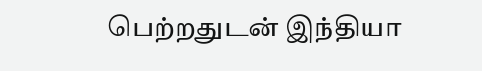பெற்றதுடன் இந்தியா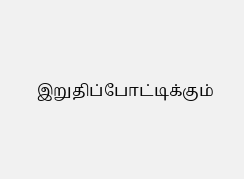இறுதிப்போட்டிக்கும்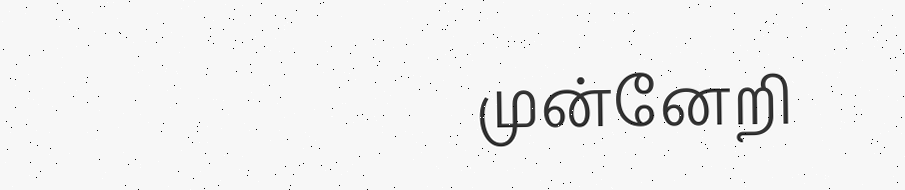முன்னேறி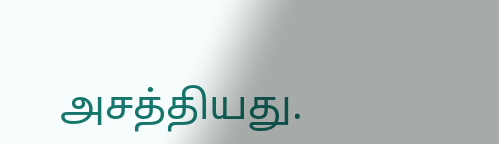அசத்தியது.